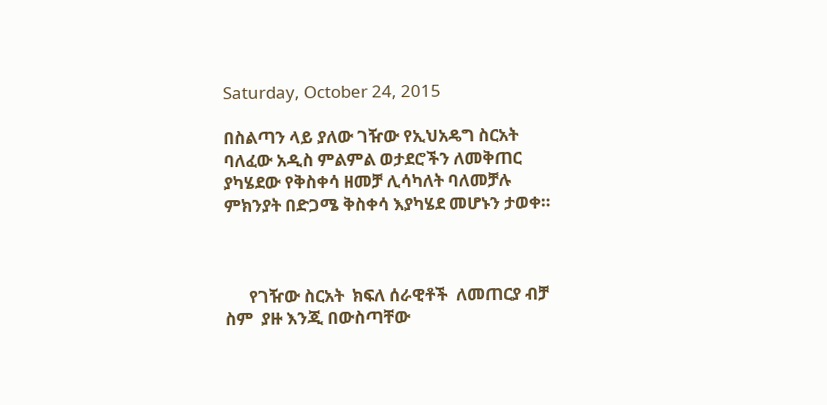Saturday, October 24, 2015

በስልጣን ላይ ያለው ገዥው የኢህአዴግ ስርአት ባለፈው አዲስ ምልምል ወታደሮችን ለመቅጠር ያካሄደው የቅስቀሳ ዘመቻ ሊሳካለት ባለመቻሉ ምክንያት በድጋሜ ቅስቀሳ እያካሄደ መሆኑን ታወቀ።



      የገዥው ስርአት  ክፍለ ሰራዊቶች  ለመጠርያ ብቻ ስም  ያዙ እንጂ በውስጣቸው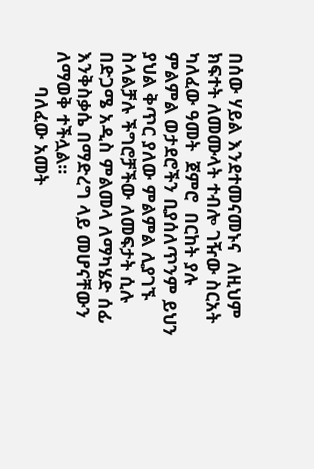በሰው ሃይል እንደተመናመኑና  ለዚህም ክፍተት ለመሙላት ተብሎ ገዥው ስርአት  ካለፈው ዓመት  ጀምሮ  በርከት ያሉ ምልምል ወታደሮችን ቢያሰለጥንም ይህን ያህል ቅጥር ያለው ምልምል ሊያገኙ ስላልቻሉ ችግሮቻችው ለመፍታት ሲሉ በድጋሜ አዲስ ምልመላ ለማካሄድ ሰፊ እንቅስቃሴ በማድረግ ላይ መሆናቸውን ለማወቅ ተችሏል።
       ባለፈው አመት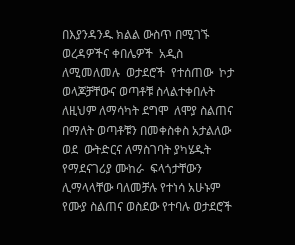በእያንዳንዱ ክልል ውስጥ በሚገኙ ወረዳዎችና ቀበሌዎች  አዲስ ለሚመለመሉ  ወታደሮች  የተሰጠው  ኮታ ወላጆቻቸውና ወጣቶቹ ስላልተቀበሉት ለዚህም ለማሳካት ደግሞ  ለሞያ ስልጠና በማለት ወጣቶቹን በመቀስቀስ አታልለው ወደ  ውትድርና ለማስገባት ያካሄዱት የማደናገሪያ ሙከራ  ፍላጎታቸውን ሊማላላቸው ባለመቻሉ የተነሳ አሁኑም የሙያ ስልጠና ወስደው የተባሉ ወታደሮች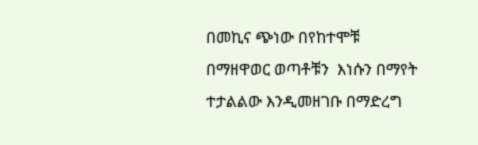በመኪና ጭነው በየከተሞቹ በማዘዋወር ወጣቶቹን  እነሱን በማየት ተታልልው እንዲመዘገቡ በማድረግ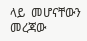ላይ  መሆናቸውን መረጃው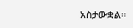አስታውቋል።